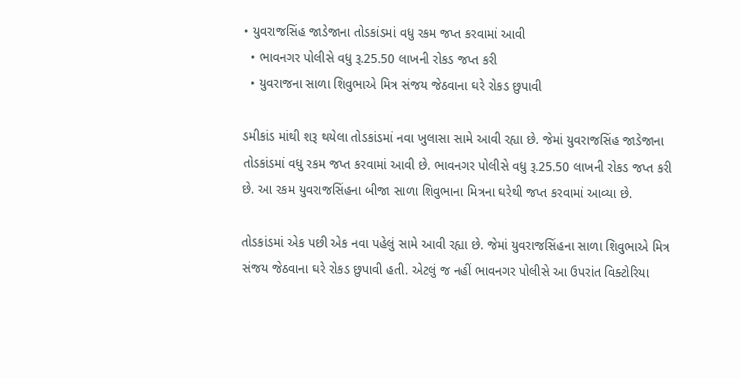• યુવરાજસિંહ જાડેજાના તોડકાંડમાં વધુ રકમ જપ્ત કરવામાં આવી
  • ભાવનગર પોલીસે વધુ રૂ.25.50 લાખની રોકડ જપ્ત કરી
  • યુવરાજના સાળા શિવુભાએ મિત્ર સંજય જેઠવાના ઘરે રોકડ છુપાવી

ડમીકાંડ માંથી શરૂ થયેલા તોડકાંડમાં નવા ખુલાસા સામે આવી રહ્યા છે. જેમાં યુવરાજસિંહ જાડેજાના તોડકાંડમાં વધુ રકમ જપ્ત કરવામાં આવી છે. ભાવનગર પોલીસે વધુ રૂ.25.50 લાખની રોકડ જપ્ત કરી છે. આ રકમ યુવરાજસિંહના બીજા સાળા શિવુભાના મિત્રના ઘરેથી જપ્ત કરવામાં આવ્યા છે.

તોડકાંડમાં એક પછી એક નવા પહેલું સામે આવી રહ્યા છે. જેમાં યુવરાજસિંહના સાળા શિવુભાએ મિત્ર સંજય જેઠવાના ઘરે રોકડ છુપાવી હતી. એટલું જ નહીં ભાવનગર પોલીસે આ ઉપરાંત વિક્ટોરિયા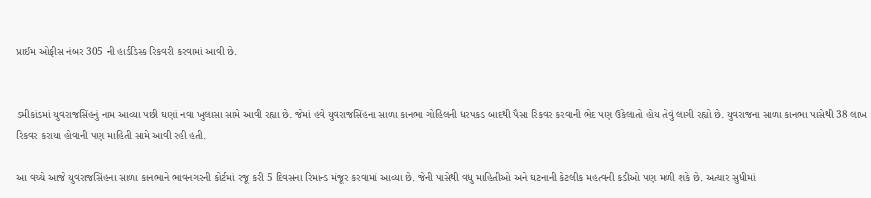પ્રાઈમ ઓફીસ નંબર 305 ની હાર્ડડિસ્ક રિકવરી કરવામાં આવી છે.


ડમીકાંડમાં યુવરાજસિંહનું નામ આવ્યા પછી ઘણાં નવા ખુલાસા સામે આવી રહ્યા છે. જેમાં હવે યુવરાજસિંહના સાળા કાનભા ગોહિલની ધરપકડ બાદથી પૈસા રિકવર કરવાની ભેદ પણ ઉકેલાતો હોય તેવું લાગી રહ્યો છે. યુવરાજના સાળા કાનભા પાસેથી 38 લાખ રિકવર કરાયા હોવાની પણ માહિતી સામે આવી રહી હતી.

આ વચ્ચે આજે યુવરાજસિંહના સાળા કાનભાને ભાવનગરની કોર્ટમાં રજૂ કરી 5 દિવસના રિમાન્ડ મંજૂર કરવામાં આવ્યા છે. જેની પાસેથી વધુ માહિતીઓ અને ઘટનાની કેટલીક મહત્વની કડીઓ પણ મળી શકે છે. અત્યાર સુધીમાં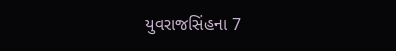યુવરાજસિંહના 7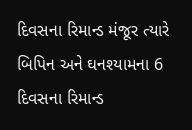દિવસના રિમાન્ડ મંજૂર ત્યારે બિપિન અને ઘનશ્યામના 6 દિવસના રિમાન્ડ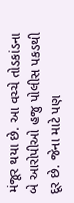મંજૂર થયા છે. આ વચ્ચે તોડકાંડના બે આરોપીઓ હજુ પોલીસ પકડથી દૂર છે. જેના માટે પણ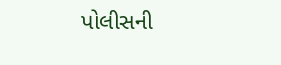પોલીસની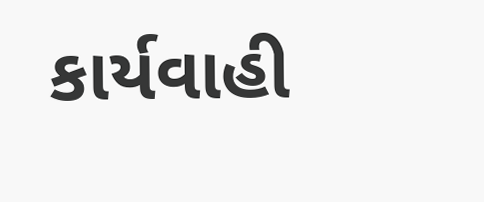કાર્યવાહી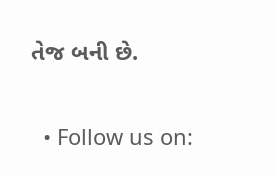તેજ બની છે.


  • Follow us on: